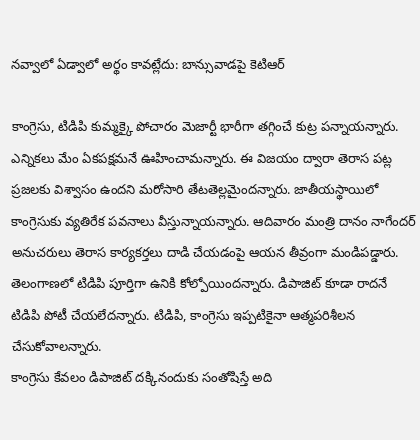నవ్వాలో ఏడ్వాలో అర్థం కావట్లేదు: బాన్సువాడపై కెటిఆర్

కాంగ్రెసు, టిడిపి కుమ్మక్కై పోచారం మెజార్టీ భారీగా తగ్గించే కుట్ర పన్నాయన్నారు. ఎన్నికలు మేం ఏకపక్షమనే ఊహించామన్నారు. ఈ విజయం ద్వారా తెరాస పట్ల ప్రజలకు విశ్వాసం ఉందని మరోసారి తేటతెల్లమైందన్నారు. జాతీయస్థాయిలో కాంగ్రెసుకు వ్యతిరేక పవనాలు వీస్తున్నాయన్నారు. ఆదివారం మంత్రి దానం నాగేందర్ అనుచరులు తెరాస కార్యకర్తలు దాడి చేయడంపై ఆయన తీవ్రంగా మండిపడ్డారు. తెలంగాణలో టిడిపి పూర్తిగా ఉనికి కోల్పోయిందన్నారు. డిపాజిట్ కూడా రాదనే టిడిపి పోటీ చేయలేదన్నారు. టిడిపి, కాంగ్రెసు ఇప్పటికైనా ఆత్మపరిశీలన చేసుకోవాలన్నారు.
కాంగ్రెసు కేవలం డిపాజిట్ దక్కినందుకు సంతోషిస్తే అది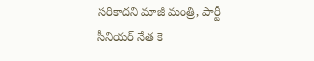సరికాదని మాజీ మంత్రి, పార్టీ సీనియర్ నేత కె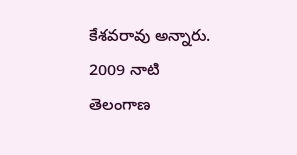కేశవరావు అన్నారు. 2009 నాటి తెలంగాణ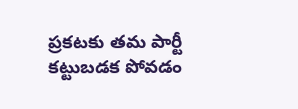ప్రకటకు తమ పార్టీ కట్టుబడక పోవడం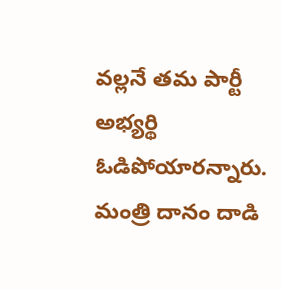వల్లనే తమ పార్టీ అభ్యర్థి ఓడిపోయారన్నారు. మంత్రి దానం దాడి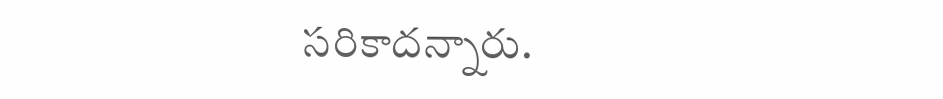సరికాదన్నారు.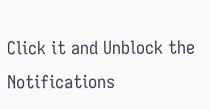Click it and Unblock the Notifications